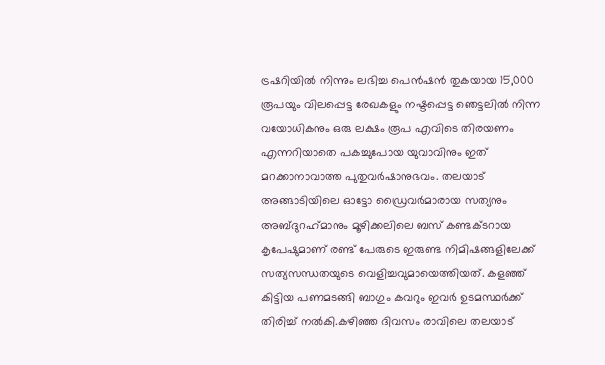ട്രഷറിയില്‍ നിന്നും ലഭിച്ച പെൻഷൻ തുകയായ 15,000 രൂപയും വിലപ്പെട്ട രേഖകളും നഷ്ടപ്പെട്ട ഞെട്ടലില്‍ നിന്ന വയോധികനും ഒരു ലക്ഷം രൂപ എവിടെ തിരയണം എന്നറിയാതെ പകച്ചുപോയ യുവാവിനും ഇത് മറക്കാനാവാത്ത പുതുവര്‍ഷാനുഭവം. തലയാട് അങ്ങാടിയിലെ ഓട്ടോ ഡ്രൈവര്‍മാരായ സത്യനും അബ്ദുറഹ്‌മാനും മൂഴിക്കലിലെ ബസ് കണ്ടക്ടറായ കൃപേഷുമാണ് രണ്ട് പേരുടെ ഇരുണ്ട നിമിഷങ്ങളിലേക്ക് സത്യസന്ധതയുടെ വെളിച്ചവുമായെത്തിയത്. കളഞ്ഞ് കിട്ടിയ പണമടങ്ങി ബാഗും കവറും ഇവർ ഉടമസ്ഥർക്ക് തിരിച്ച് നൽകി.കഴിഞ്ഞ ദിവസം രാവിലെ തലയാട്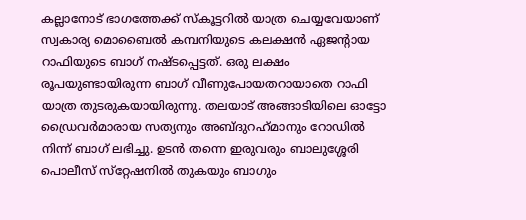കല്ലാനോട് ഭാഗത്തേക്ക് സ്‌കൂട്ടറില്‍ യാത്ര ചെയ്യവേയാണ് സ്വകാര്യ മൊബൈല്‍ കമ്പനിയുടെ കലക്ഷന്‍ ഏജന്റായ റാഫിയുടെ ബാഗ് നഷ്ടപ്പെട്ടത്. ഒരു ലക്ഷം രൂപയുണ്ടായിരുന്ന ബാഗ് വീണുപോയതറായാതെ റാഫി യാത്ര തുടരുകയായിരുന്നു. തലയാട് അങ്ങാടിയിലെ ഓട്ടോ ഡ്രൈവര്‍മാരായ സത്യനും അബ്ദുറഹ്‌മാനും റോഡില്‍ നിന്ന് ബാഗ് ലഭിച്ചു. ഉടന്‍ തന്നെ ഇരുവരും ബാലുശ്ശേരി പൊലീസ് സ്‌റ്റേഷനില്‍ തുകയും ബാഗും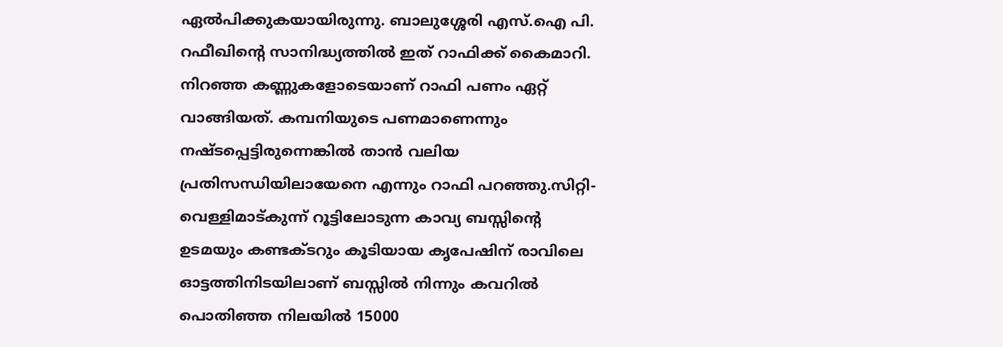ഏല്‍പിക്കുകയായിരുന്നു. ബാലുശ്ശേരി എസ്.ഐ പി. റഫീഖിന്റെ സാനിദ്ധ്യത്തില്‍ ഇത് റാഫിക്ക് കൈമാറി. നിറഞ്ഞ കണ്ണുകളോടെയാണ് റാഫി പണം ഏറ്റ് വാങ്ങിയത്. കമ്പനിയുടെ പണമാണെന്നും നഷ്ടപ്പെട്ടിരുന്നെങ്കിൽ താൻ വലിയ പ്രതിസന്ധിയിലായേനെ എന്നും റാഫി പറഞ്ഞു.സിറ്റി-വെള്ളിമാട്കുന്ന് റൂട്ടിലോടുന്ന കാവ്യ ബസ്സിന്റെ ഉടമയും കണ്ടക്ടറും കൂടിയായ കൃപേഷിന് രാവിലെ ഓട്ടത്തിനിടയിലാണ് ബസ്സില്‍ നിന്നും കവറില്‍ പൊതിഞ്ഞ നിലയില്‍ 15000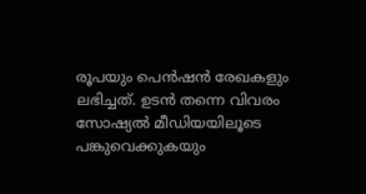രൂപയും പെന്‍ഷന്‍ രേഖകളും ലഭിച്ചത്. ഉടന്‍ തന്നെ വിവരം സോഷ്യല്‍ മീഡിയയിലൂടെ പങ്കുവെക്കുകയും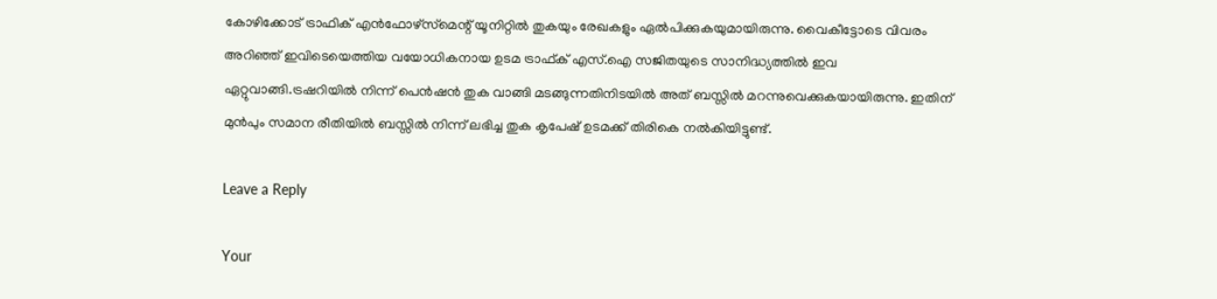കോഴിക്കോട് ട്രാഫിക് എന്‍ഫോഴ്‌സ്‌മെന്റ് യൂനിറ്റില്‍ തുകയും രേഖകളും ഏല്‍പിക്കുകയുമായിരുന്നു. വൈകീട്ടോടെ വിവരം അറിഞ്ഞ് ഇവിടെയെത്തിയ വയോധികനായ ഉടമ ട്രാഫ്ക് എസ്.ഐ സജിതയുടെ സാനിദ്ധ്യത്തില്‍ ഇവ ഏറ്റുവാങ്ങി.ട്രഷറിയില്‍ നിന്ന് പെന്‍ഷന്‍ തുക വാങ്ങി മടങ്ങുന്നതിനിടയില്‍ അത് ബസ്സില്‍ മറന്നുവെക്കുകയായിരുന്നു. ഇതിന് മുന്‍പും സമാന രീതിയില്‍ ബസ്സില്‍ നിന്ന് ലഭിച്ച തുക കൃപേഷ് ഉടമക്ക് തിരികെ നല്‍കിയിട്ടുണ്ട്.

Leave a Reply

Your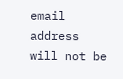email address will not be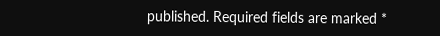published. Required fields are marked *